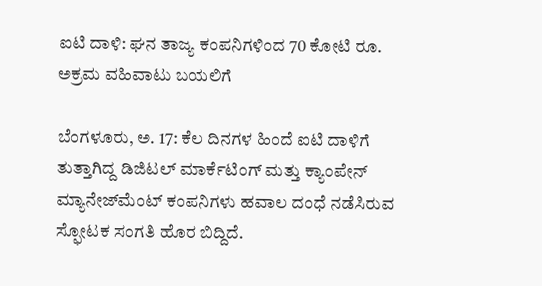ಐಟಿ ದಾಳಿ: ಘನ ತಾಜ್ಯ ಕಂಪನಿಗಳಿಂದ 70 ಕೋಟಿ ರೂ. ಅಕ್ರಮ ವಹಿವಾಟು ಬಯಲಿಗೆ

ಬೆಂಗಳೂರು, ಅ. 17: ಕೆಲ ದಿನಗಳ ಹಿಂದೆ ಐಟಿ ದಾಳಿಗೆ ತುತ್ತಾಗಿದ್ದ ಡಿಜಿಟಲ್ ಮಾರ್ಕೆಟಿಂಗ್ ಮತ್ತು ಕ್ಯಾಂಪೇನ್ ಮ್ಯಾನೇಜ್‌ಮೆಂಟ್ ಕಂಪನಿಗಳು ಹವಾಲ ದಂಧೆ ನಡೆಸಿರುವ ಸ್ಫೋಟಕ ಸಂಗತಿ ಹೊರ ಬಿದ್ದಿದೆ.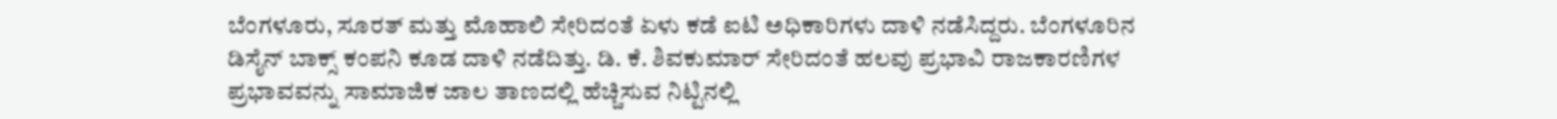ಬೆಂಗಳೂರು, ಸೂರತ್ ಮತ್ತು ಮೊಹಾಲಿ ಸೇರಿದಂತೆ ಏಳು ಕಡೆ ಐಟಿ ಅಧಿಕಾರಿಗಳು ದಾಳಿ ನಡೆಸಿದ್ದರು. ಬೆಂಗಳೂರಿನ ಡಿಸೈನ್ ಬಾಕ್ಸ್ ಕಂಪನಿ ಕೂಡ ದಾಳಿ ನಡೆದಿತ್ತು. ಡಿ. ಕೆ. ಶಿವಕುಮಾರ್ ಸೇರಿದಂತೆ ಹಲವು ಪ್ರಭಾವಿ ರಾಜಕಾರಣಿಗಳ ಪ್ರಭಾವವನ್ನು ಸಾಮಾಜಿಕ ಜಾಲ ತಾಣದಲ್ಲಿ ಹೆಚ್ಚಿಸುವ ನಿಟ್ಟಿನಲ್ಲಿ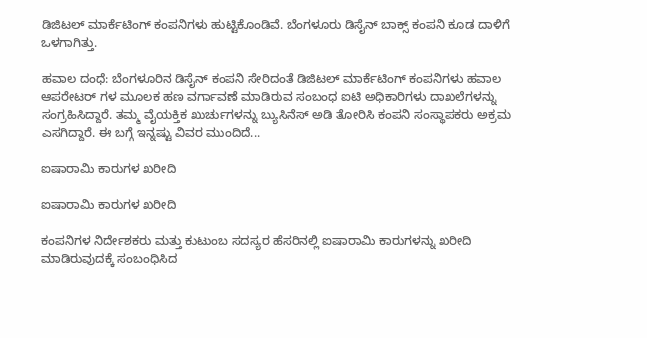ಡಿಜಿಟಲ್ ಮಾರ್ಕೆಟಿಂಗ್ ಕಂಪನಿಗಳು ಹುಟ್ಟಿಕೊಂಡಿವೆ. ಬೆಂಗಳೂರು ಡಿಸೈನ್ ಬಾಕ್ಸ್ ಕಂಪನಿ ಕೂಡ ದಾಳಿಗೆ ಒಳಗಾಗಿತ್ತು.

ಹವಾಲ ದಂಧೆ: ಬೆಂಗಳೂರಿನ ಡಿಸೈನ್ ಕಂಪನಿ ಸೇರಿದಂತೆ ಡಿಜಿಟಲ್ ಮಾರ್ಕೆಟಿಂಗ್ ಕಂಪನಿಗಳು ಹವಾಲ ಆಪರೇಟರ್ ಗಳ ಮೂಲಕ ಹಣ ವರ್ಗಾವಣೆ ಮಾಡಿರುವ ಸಂಬಂಧ ಐಟಿ ಅಧಿಕಾರಿಗಳು ದಾಖಲೆಗಳನ್ನು ಸಂಗ್ರಹಿಸಿದ್ದಾರೆ. ತಮ್ಮ ವೈಯಕ್ತಿಕ ಖುರ್ಚುಗಳನ್ನು ಬ್ಯುಸಿನೆಸ್ ಅಡಿ ತೋರಿಸಿ ಕಂಪನಿ ಸಂಸ್ಥಾಪಕರು ಅಕ್ರಮ ಎಸಗಿದ್ದಾರೆ. ಈ ಬಗ್ಗೆ ಇನ್ನಷ್ಟು ವಿವರ ಮುಂದಿದೆ...

ಐಷಾರಾಮಿ ಕಾರುಗಳ ಖರೀದಿ

ಐಷಾರಾಮಿ ಕಾರುಗಳ ಖರೀದಿ

ಕಂಪನಿಗಳ ನಿರ್ದೇಶಕರು ಮತ್ತು ಕುಟುಂಬ ಸದಸ್ಯರ ಹೆಸರಿನಲ್ಲಿ ಐಷಾರಾಮಿ ಕಾರುಗಳನ್ನು ಖರೀದಿ ಮಾಡಿರುವುದಕ್ಕೆ ಸಂಬಂಧಿಸಿದ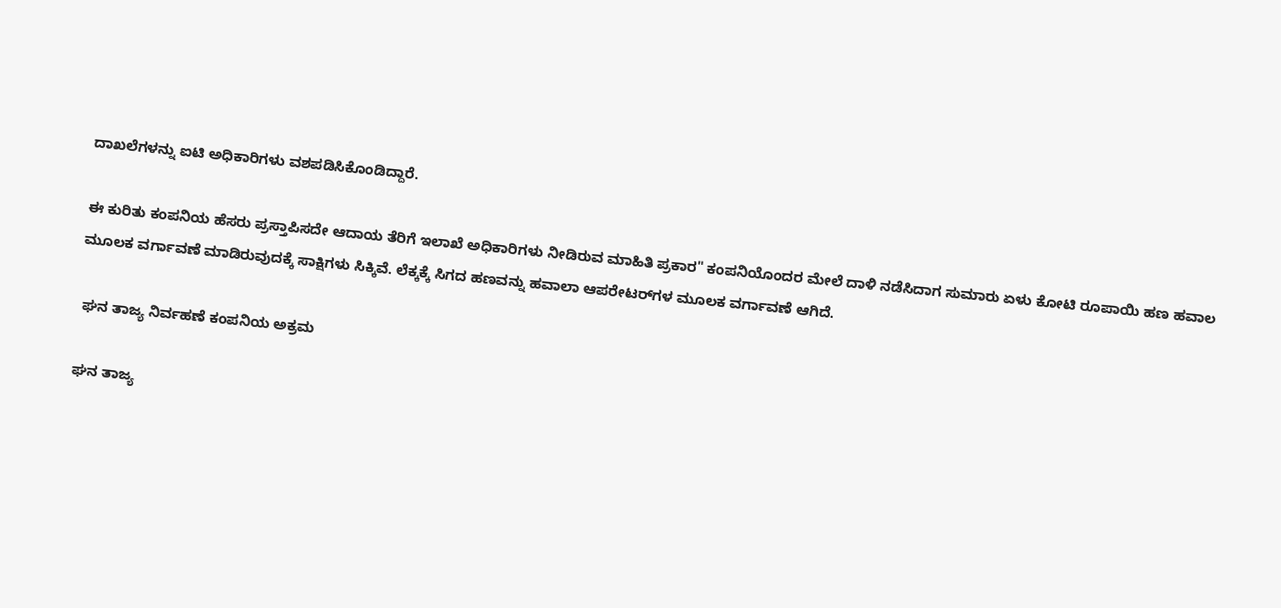ದಾಖಲೆಗಳನ್ನು ಐಟಿ ಅಧಿಕಾರಿಗಳು ವಶಪಡಿಸಿಕೊಂಡಿದ್ದಾರೆ.

ಈ ಕುರಿತು ಕಂಪನಿಯ ಹೆಸರು ಪ್ರಸ್ತಾಪಿಸದೇ ಆದಾಯ ತೆರಿಗೆ ಇಲಾಖೆ ಅಧಿಕಾರಿಗಳು ನೀಡಿರುವ ಮಾಹಿತಿ ಪ್ರಕಾರ" ಕಂಪನಿಯೊಂದರ ಮೇಲೆ ದಾಳಿ ನಡೆಸಿದಾಗ ಸುಮಾರು ಏಳು ಕೋಟಿ ರೂಪಾಯಿ ಹಣ ಹವಾಲ ಮೂಲಕ ವರ್ಗಾವಣೆ ಮಾಡಿರುವುದಕ್ಕೆ ಸಾಕ್ಷಿಗಳು ಸಿಕ್ಕಿವೆ. ಲೆಕ್ಕಕ್ಕೆ ಸಿಗದ ಹಣವನ್ನು ಹವಾಲಾ ಆಪರೇಟರ್‌ಗಳ ಮೂಲಕ ವರ್ಗಾವಣೆ ಆಗಿದೆ.

 ಘನ ತಾಜ್ಯ ನಿರ್ವಹಣೆ ಕಂಪನಿಯ ಅಕ್ರಮ

ಘನ ತಾಜ್ಯ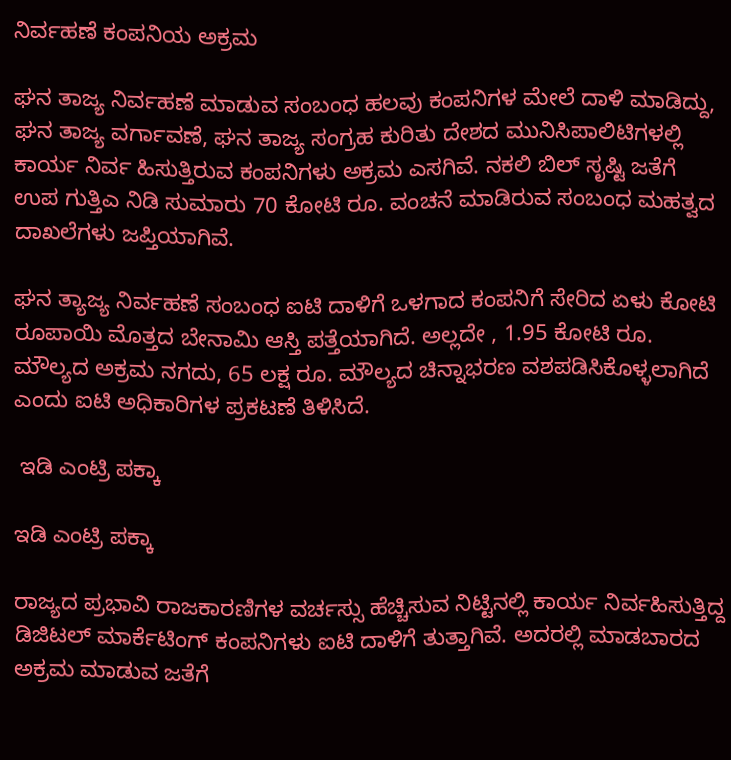ನಿರ್ವಹಣೆ ಕಂಪನಿಯ ಅಕ್ರಮ

ಘನ ತಾಜ್ಯ ನಿರ್ವಹಣೆ ಮಾಡುವ ಸಂಬಂಧ ಹಲವು ಕಂಪನಿಗಳ ಮೇಲೆ ದಾಳಿ ಮಾಡಿದ್ದು, ಘನ ತಾಜ್ಯ ವರ್ಗಾವಣೆ, ಘನ ತಾಜ್ಯ ಸಂಗ್ರಹ ಕುರಿತು ದೇಶದ ಮುನಿಸಿಪಾಲಿಟಿಗಳಲ್ಲಿ ಕಾರ್ಯ ನಿರ್ವ ಹಿಸುತ್ತಿರುವ ಕಂಪನಿಗಳು ಅಕ್ರಮ ಎಸಗಿವೆ. ನಕಲಿ ಬಿಲ್ ಸೃಷ್ಟಿ ಜತೆಗೆ ಉಪ ಗುತ್ತಿಎ ನಿಡಿ ಸುಮಾರು 70 ಕೋಟಿ ರೂ. ವಂಚನೆ ಮಾಡಿರುವ ಸಂಬಂಧ ಮಹತ್ವದ ದಾಖಲೆಗಳು ಜಪ್ತಿಯಾಗಿವೆ.

ಘನ ತ್ಯಾಜ್ಯ ನಿರ್ವಹಣೆ ಸಂಬಂಧ ಐಟಿ ದಾಳಿಗೆ ಒಳಗಾದ ಕಂಪನಿಗೆ ಸೇರಿದ ಏಳು ಕೋಟಿ ರೂಪಾಯಿ ಮೊತ್ತದ ಬೇನಾಮಿ ಆಸ್ತಿ ಪತ್ತೆಯಾಗಿದೆ. ಅಲ್ಲದೇ , 1.95 ಕೋಟಿ ರೂ. ಮೌಲ್ಯದ ಅಕ್ರಮ ನಗದು, 65 ಲಕ್ಷ ರೂ. ಮೌಲ್ಯದ ಚಿನ್ನಾಭರಣ ವಶಪಡಿಸಿಕೊಳ್ಳಲಾಗಿದೆ ಎಂದು ಐಟಿ ಅಧಿಕಾರಿಗಳ ಪ್ರಕಟಣೆ ತಿಳಿಸಿದೆ.

 ಇಡಿ ಎಂಟ್ರಿ ಪಕ್ಕಾ

ಇಡಿ ಎಂಟ್ರಿ ಪಕ್ಕಾ

ರಾಜ್ಯದ ಪ್ರಭಾವಿ ರಾಜಕಾರಣಿಗಳ ವರ್ಚಸ್ಸು ಹೆಚ್ಚಿಸುವ ನಿಟ್ಟಿನಲ್ಲಿ ಕಾರ್ಯ ನಿರ್ವಹಿಸುತ್ತಿದ್ದ ಡಿಜಿಟಲ್ ಮಾರ್ಕೆಟಿಂಗ್ ಕಂಪನಿಗಳು ಐಟಿ ದಾಳಿಗೆ ತುತ್ತಾಗಿವೆ. ಅದರಲ್ಲಿ ಮಾಡಬಾರದ ಅಕ್ರಮ ಮಾಡುವ ಜತೆಗೆ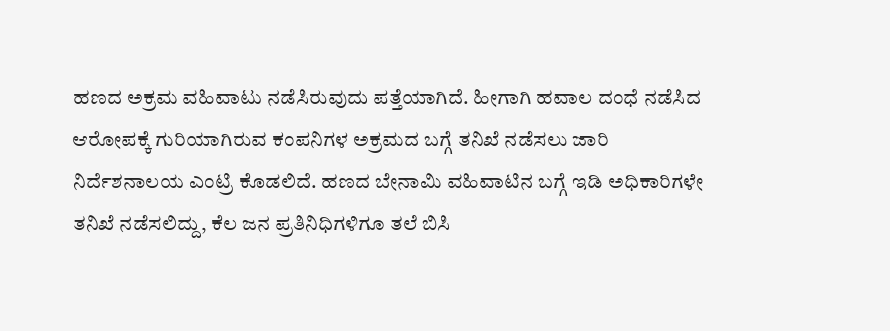ಹಣದ ಅಕ್ರಮ ವಹಿವಾಟು ನಡೆಸಿರುವುದು ಪತ್ತೆಯಾಗಿದೆ. ಹೀಗಾಗಿ ಹವಾಲ ದಂಧೆ ನಡೆಸಿದ ಆರೋಪಕ್ಕೆ ಗುರಿಯಾಗಿರುವ ಕಂಪನಿಗಳ ಅಕ್ರಮದ ಬಗ್ಗೆ ತನಿಖೆ ನಡೆಸಲು ಜಾರಿ ನಿರ್ದೆಶನಾಲಯ ಎಂಟ್ರಿ ಕೊಡಲಿದೆ. ಹಣದ ಬೇನಾಮಿ ವಹಿವಾಟಿನ ಬಗ್ಗೆ ಇಡಿ ಅಧಿಕಾರಿಗಳೇ ತನಿಖೆ ನಡೆಸಲಿದ್ದು, ಕೆಲ ಜನ ಪ್ರತಿನಿಧಿಗಳಿಗೂ ತಲೆ ಬಿಸಿ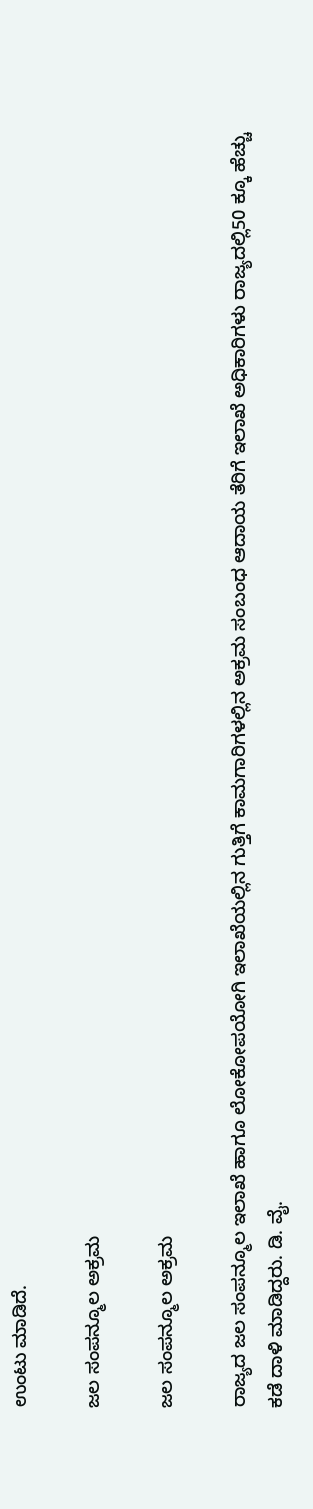ಉಂಟು ಮಾಡಿದೆ.

ಜಲ ಸಂಪನ್ಮೂಲ ಅಕ್ರಮ

ಜಲ ಸಂಪನ್ಮೂಲ ಅಕ್ರಮ

ರಾಜ್ಯದ ಜಲ ಸಂಪನ್ಮೂಲ ಇಲಾಖೆ ಹಾಗೂ ಲೋಕೋಪಯೋಗಿ ಇಲಾಖೆಯಲ್ಲಿನ ಗುತ್ತಿಗೆ ಕಾಮಗಾರಿಗಳಲ್ಲಿನ ಅಕ್ರಮ ಸಂಬಂಧ ಆದಾಯ ತೆರಿಗೆ ಇಲಾಖೆ ಅಧಿಕಾರಿಗಳು ರಾಜ್ಯದಲ್ಲಿ50 ಕ್ಕೂ ಹೆಚ್ಚು ಕಡೆ ದಾಳಿ ಮಾಡಿದ್ದರು. ಡಿ. ವೈ.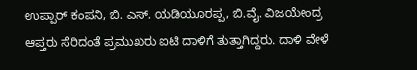ಉಪ್ಪಾರ್ ಕಂಪನಿ, ಬಿ. ಎಸ್. ಯಡಿಯೂರಪ್ಪ, ಬಿ.ವೈ. ವಿಜಯೇಂದ್ರ ಆಪ್ತರು ಸೆರಿದಂತೆ ಪ್ರಮುಖರು ಐಟಿ ದಾಳಿಗೆ ತುತ್ತಾಗಿದ್ದರು. ದಾಳಿ ವೇಳೆ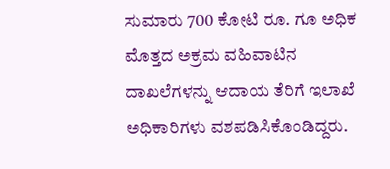ಸುಮಾರು 700 ಕೋಟಿ ರೂ. ಗೂ ಅಧಿಕ ಮೊತ್ತದ ಅಕ್ರಮ ವಹಿವಾಟಿನ ದಾಖಲೆಗಳನ್ನು ಆದಾಯ ತೆರಿಗೆ ಇಲಾಖೆ ಅಧಿಕಾರಿಗಳು ವಶಪಡಿಸಿಕೊಂಡಿದ್ದರು.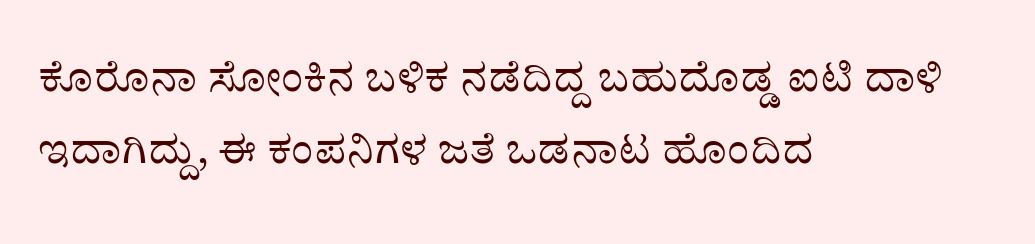ಕೊರೊನಾ ಸೋಂಕಿನ ಬಳಿಕ ನಡೆದಿದ್ದ ಬಹುದೊಡ್ಡ ಐಟಿ ದಾಳಿ ಇದಾಗಿದ್ದು, ಈ ಕಂಪನಿಗಳ ಜತೆ ಒಡನಾಟ ಹೊಂದಿದ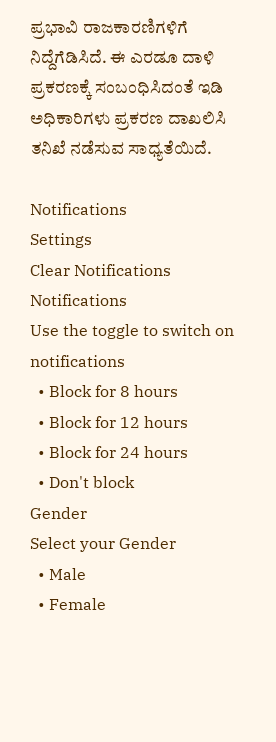ಪ್ರಭಾವಿ ರಾಜಕಾರಣಿಗಳಿಗೆ ನಿದ್ದೆಗೆಡಿಸಿದೆ. ಈ ಎರಡೂ ದಾಳಿ ಪ್ರಕರಣಕ್ಕೆ ಸಂಬಂಧಿಸಿದಂತೆ ಇಡಿ ಅಧಿಕಾರಿಗಳು ಪ್ರಕರಣ ದಾಖಲಿಸಿ ತನಿಖೆ ನಡೆಸುವ ಸಾಧ್ಯತೆಯಿದೆ.

Notifications
Settings
Clear Notifications
Notifications
Use the toggle to switch on notifications
  • Block for 8 hours
  • Block for 12 hours
  • Block for 24 hours
  • Don't block
Gender
Select your Gender
  • Male
  • Female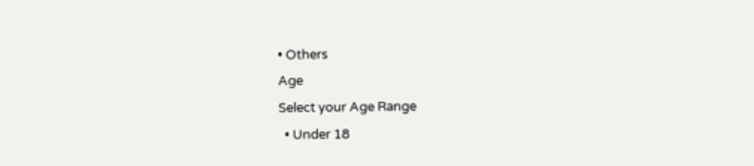• Others
Age
Select your Age Range
  • Under 18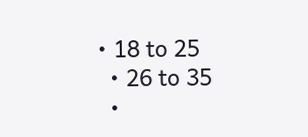• 18 to 25
  • 26 to 35
  •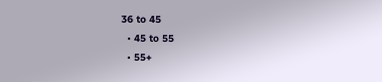36 to 45
  • 45 to 55
  • 55+